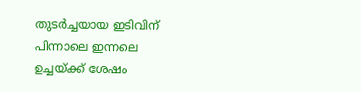തുടർച്ചയായ ഇടിവിന് പിന്നാലെ ഇന്നലെ ഉച്ചയ്ക്ക് ശേഷം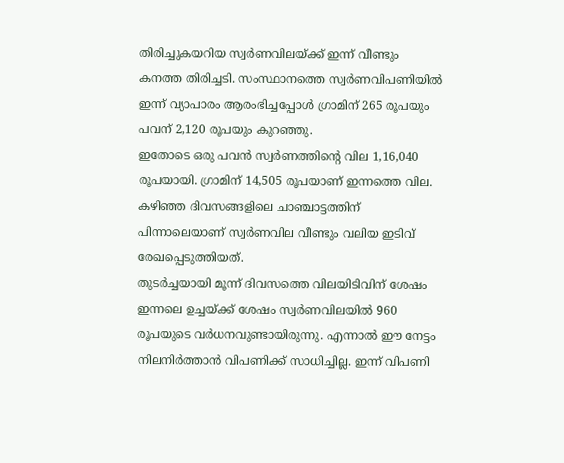തിരിച്ചുകയറിയ സ്വർണവിലയ്ക്ക് ഇന്ന് വീണ്ടും കനത്ത തിരിച്ചടി. സംസ്ഥാനത്തെ സ്വർണവിപണിയിൽ ഇന്ന് വ്യാപാരം ആരംഭിച്ചപ്പോൾ ഗ്രാമിന് 265 രൂപയും പവന് 2,120 രൂപയും കുറഞ്ഞു.
ഇതോടെ ഒരു പവൻ സ്വർണത്തിന്റെ വില 1,16,040 രൂപയായി. ഗ്രാമിന് 14,505 രൂപയാണ് ഇന്നത്തെ വില. കഴിഞ്ഞ ദിവസങ്ങളിലെ ചാഞ്ചാട്ടത്തിന് പിന്നാലെയാണ് സ്വർണവില വീണ്ടും വലിയ ഇടിവ് രേഖപ്പെടുത്തിയത്.
തുടർച്ചയായി മൂന്ന് ദിവസത്തെ വിലയിടിവിന് ശേഷം ഇന്നലെ ഉച്ചയ്ക്ക് ശേഷം സ്വർണവിലയിൽ 960 രൂപയുടെ വർധനവുണ്ടായിരുന്നു. എന്നാൽ ഈ നേട്ടം നിലനിർത്താൻ വിപണിക്ക് സാധിച്ചില്ല. ഇന്ന് വിപണി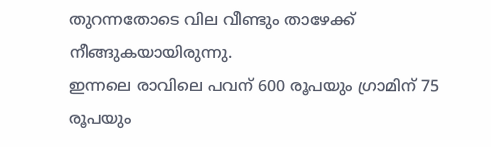തുറന്നതോടെ വില വീണ്ടും താഴേക്ക് നീങ്ങുകയായിരുന്നു.
ഇന്നലെ രാവിലെ പവന് 600 രൂപയും ഗ്രാമിന് 75 രൂപയും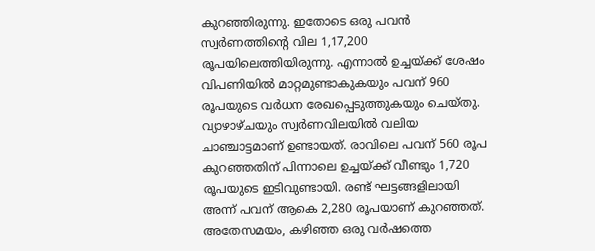കുറഞ്ഞിരുന്നു. ഇതോടെ ഒരു പവൻ സ്വർണത്തിന്റെ വില 1,17,200 രൂപയിലെത്തിയിരുന്നു. എന്നാൽ ഉച്ചയ്ക്ക് ശേഷം വിപണിയിൽ മാറ്റമുണ്ടാകുകയും പവന് 960 രൂപയുടെ വർധന രേഖപ്പെടുത്തുകയും ചെയ്തു.
വ്യാഴാഴ്ചയും സ്വർണവിലയിൽ വലിയ ചാഞ്ചാട്ടമാണ് ഉണ്ടായത്. രാവിലെ പവന് 560 രൂപ കുറഞ്ഞതിന് പിന്നാലെ ഉച്ചയ്ക്ക് വീണ്ടും 1,720 രൂപയുടെ ഇടിവുണ്ടായി. രണ്ട് ഘട്ടങ്ങളിലായി അന്ന് പവന് ആകെ 2,280 രൂപയാണ് കുറഞ്ഞത്.
അതേസമയം, കഴിഞ്ഞ ഒരു വർഷത്തെ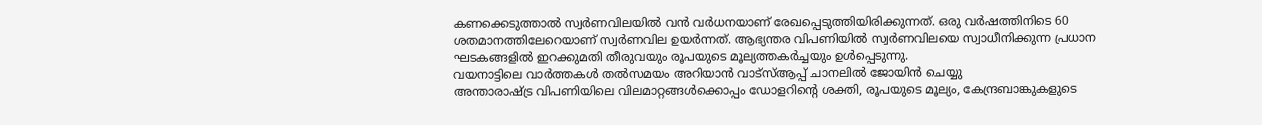കണക്കെടുത്താൽ സ്വർണവിലയിൽ വൻ വർധനയാണ് രേഖപ്പെടുത്തിയിരിക്കുന്നത്. ഒരു വർഷത്തിനിടെ 60 ശതമാനത്തിലേറെയാണ് സ്വർണവില ഉയർന്നത്. ആഭ്യന്തര വിപണിയിൽ സ്വർണവിലയെ സ്വാധീനിക്കുന്ന പ്രധാന ഘടകങ്ങളിൽ ഇറക്കുമതി തീരുവയും രൂപയുടെ മൂല്യത്തകർച്ചയും ഉൾപ്പെടുന്നു.
വയനാട്ടിലെ വാർത്തകൾ തൽസമയം അറിയാൻ വാട്സ്ആപ്പ് ചാനലിൽ ജോയിൻ ചെയ്യു
അന്താരാഷ്ട്ര വിപണിയിലെ വിലമാറ്റങ്ങൾക്കൊപ്പം ഡോളറിന്റെ ശക്തി, രൂപയുടെ മൂല്യം, കേന്ദ്രബാങ്കുകളുടെ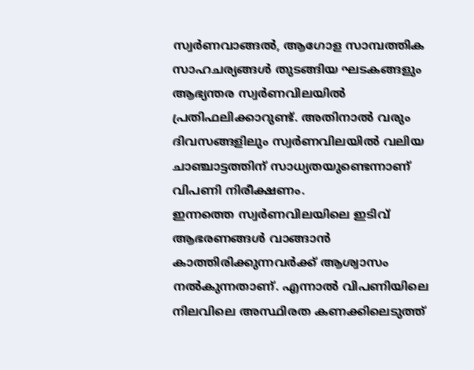സ്വർണവാങ്ങൽ, ആഗോള സാമ്പത്തിക സാഹചര്യങ്ങൾ തുടങ്ങിയ ഘടകങ്ങളും ആഭ്യന്തര സ്വർണവിലയിൽ പ്രതിഫലിക്കാറുണ്ട്. അതിനാൽ വരും ദിവസങ്ങളിലും സ്വർണവിലയിൽ വലിയ ചാഞ്ചാട്ടത്തിന് സാധ്യതയുണ്ടെന്നാണ് വിപണി നിരീക്ഷണം.
ഇന്നത്തെ സ്വർണവിലയിലെ ഇടിവ് ആഭരണങ്ങൾ വാങ്ങാൻ കാത്തിരിക്കുന്നവർക്ക് ആശ്വാസം നൽകുന്നതാണ്. എന്നാൽ വിപണിയിലെ നിലവിലെ അസ്ഥിരത കണക്കിലെടുത്ത്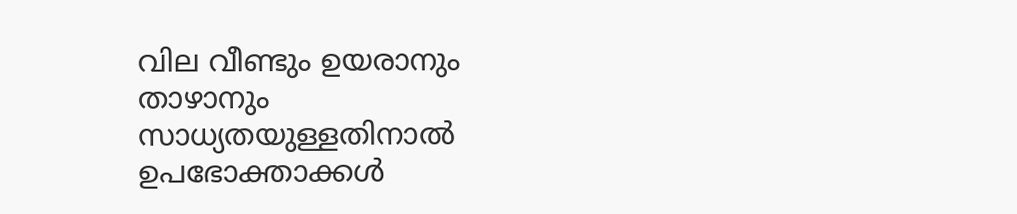വില വീണ്ടും ഉയരാനും താഴാനും സാധ്യതയുള്ളതിനാൽ ഉപഭോക്താക്കൾ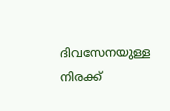ദിവസേനയുള്ള നിരക്ക്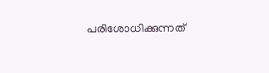പരിശോധിക്കുന്നത്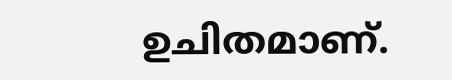ഉചിതമാണ്.